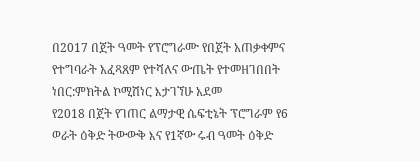በ2017 በጀት ዓመት የፕሮግራሙ የበጀት አጠቃቀምና የተግባራት አፈጻጸም የተሻለና ውጤት የተመዘገበበት ነበር:ምክትል ኮሚሽነር እታገኘሁ አደመ
የ2018 በጀት የገጠር ልማታዊ ሴፍቲኔት ፕሮግራም የ6 ወራት ዕቅድ ትውውቅ እና የ1ኛው ሩብ ዓመት ዕቅድ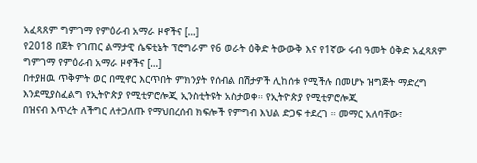አፈጻጸም ግምገማ የምዕራብ አማራ ዞኖችና […]
የ2018 በጀት የገጠር ልማታዊ ሴፍቲኔት ፕሮግራም የ6 ወራት ዕቅድ ትውውቅ እና የ1ኛው ሩብ ዓመት ዕቅድ አፈጻጸም ግምገማ የምዕራብ አማራ ዞኖችና […]
በተያዘዉ ጥቅምት ወር በሚኖር እርጥበት ምክንያት የሰብል በሽታዎች ሊከሰቱ የሚችሉ በመሆኑ ዝግጅት ማድረግ እንደሚያስፈልግ የኢትዮጵያ የሚቲዎሮሎጂ ኢንስቲትዩት አስታወቀ። የኢትዮጵያ የሚቲዎሮሎጂ
በዝናብ እጥረት ለችግር ለተጋለጡ የማህበረሰብ ክፍሎች የምግብ እህል ድጋፍ ተደረገ ። መማር አለባቸው፣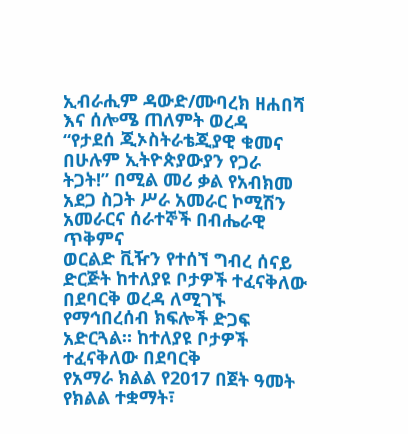ኢብራሒም ዳውድ/ሙባረክ ዘሐበሻ እና ሰሎሜ ጠለምት ወረዳ
“የታደሰ ጂኦስትራቴጂያዊ ቁመና በሁሉም ኢትዮጵያውያን የጋራ ትጋት!” በሚል መሪ ቃል የአብክመ አደጋ ስጋት ሥራ አመራር ኮሚሽን አመራርና ሰራተኞች በብሔራዊ ጥቅምና
ወርልድ ቪዥን የተሰኘ ግብረ ሰናይ ድርጅት ከተለያዩ ቦታዎች ተፈናቅለው በደባርቅ ወረዳ ለሚገኙ የማኅበረሰብ ክፍሎች ድጋፍ አድርጓል። ከተለያዩ ቦታዎች ተፈናቅለው በደባርቅ
የአማራ ክልል የ2017 በጀት ዓመት የክልል ተቋማት፣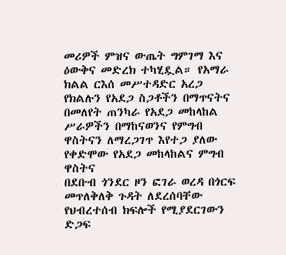መሪዎች ምዝና ውጤት ግምገማ እና ዕውቅና መድረክ ተካሂዷል። የአማራ ክልል ርእሰ መሥተዳድር አረጋ
የክልሉን የአደጋ ስጋቶችን በማጥናትና በመለየት ጠንካራ የአደጋ መከላከል ሥራዎችን በማከናወንና የምግብ ዋስትናን ለማረጋገጥ እየተጋ ያለው የቀድሞው የአደጋ መከላከልና ምግብ ዋስትና
በደቡብ ጎንደር ዞን ፎገራ ወረዳ በጎርፍ መጥለቅለቅ ጉዳት ለደረሰባቸው የህብረተሰብ ክፍሎች የሚያደርገውን ድጋፍ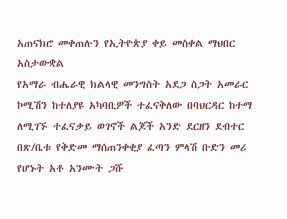አጠናክሮ መቀጠሉን የኢትዮጵያ ቀይ መስቀል ማህበር አስታውቋል
የአማራ ብሔራዊ ክልላዊ መንግስት አደጋ ስጋት አመራር ኮሚሽን ከተለያዩ አካባቢዎች ተፈናቅለው በባህርዳር ከተማ ለሚገኙ ተፈናቃይ ወገኖች ልጆች አንድ ደርዘን ደብተር
በጽ/ቤቱ የቅድመ ማሰጠንቀቂያ ፈጣን ምላሽ ቡድን መሪ የሆኑት አቶ አንሙት ጋሹ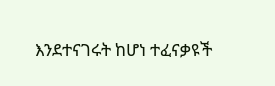እንደተናገሩት ከሆነ ተፈናቃዩች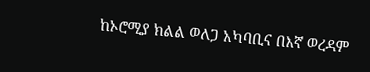ከኦሮሚያ ክልል ወለጋ አካባቢና በእኛ ወረዳም